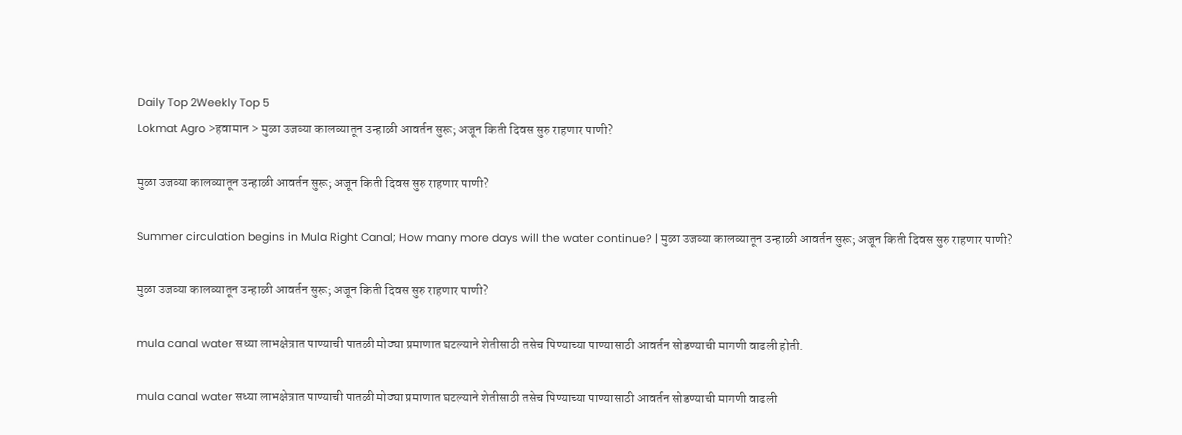Daily Top 2Weekly Top 5
Lokmat Agro >हवामान > मुळा उजव्या कालव्यातून उन्हाळी आवर्तन सुरू; अजून किती दिवस सुरु राहणार पाणी?

मुळा उजव्या कालव्यातून उन्हाळी आवर्तन सुरू; अजून किती दिवस सुरु राहणार पाणी?

Summer circulation begins in Mula Right Canal; How many more days will the water continue? | मुळा उजव्या कालव्यातून उन्हाळी आवर्तन सुरू; अजून किती दिवस सुरु राहणार पाणी?

मुळा उजव्या कालव्यातून उन्हाळी आवर्तन सुरू; अजून किती दिवस सुरु राहणार पाणी?

mula canal water सध्या लाभक्षेत्रात पाण्याची पातळी मोठ्या प्रमाणात घटल्याने शेतीसाठी तसेच पिण्याच्या पाण्यासाठी आवर्तन सोडण्याची मागणी वाढली होती.

mula canal water सध्या लाभक्षेत्रात पाण्याची पातळी मोठ्या प्रमाणात घटल्याने शेतीसाठी तसेच पिण्याच्या पाण्यासाठी आवर्तन सोडण्याची मागणी वाढली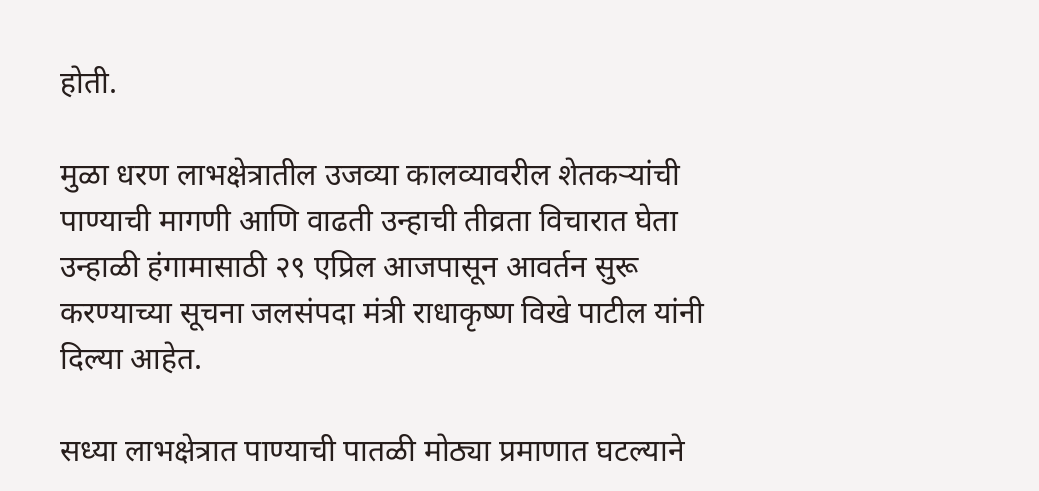होती.

मुळा धरण लाभक्षेत्रातील उजव्या कालव्यावरील शेतकऱ्यांची पाण्याची मागणी आणि वाढती उन्हाची तीव्रता विचारात घेता उन्हाळी हंगामासाठी २९ एप्रिल आजपासून आवर्तन सुरू करण्याच्या सूचना जलसंपदा मंत्री राधाकृष्ण विखे पाटील यांनी दिल्या आहेत.

सध्या लाभक्षेत्रात पाण्याची पातळी मोठ्या प्रमाणात घटल्याने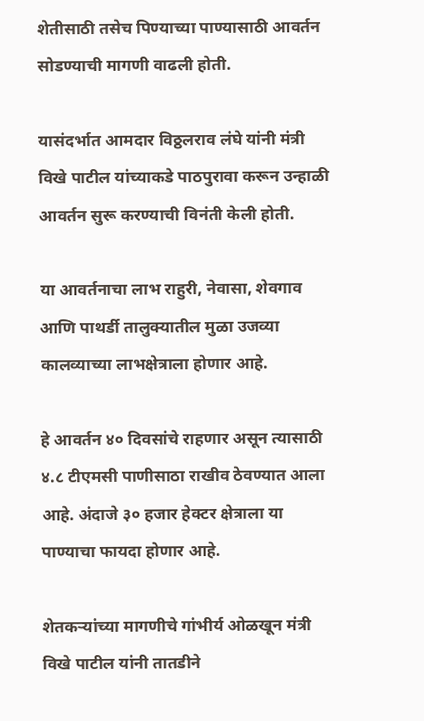शेतीसाठी तसेच पिण्याच्या पाण्यासाठी आवर्तन सोडण्याची मागणी वाढली होती.

यासंदर्भात आमदार विठ्ठलराव लंघे यांनी मंत्री विखे पाटील यांच्याकडे पाठपुरावा करून उन्हाळी आवर्तन सुरू करण्याची विनंती केली होती.

या आवर्तनाचा लाभ राहुरी, नेवासा, शेवगाव आणि पाथर्डी तालुक्यातील मुळा उजव्या कालव्याच्या लाभक्षेत्राला होणार आहे.

हे आवर्तन ४० दिवसांचे राहणार असून त्यासाठी ४.८ टीएमसी पाणीसाठा राखीव ठेवण्यात आला आहे. अंदाजे ३० हजार हेक्टर क्षेत्राला या पाण्याचा फायदा होणार आहे.

शेतकऱ्यांच्या मागणीचे गांभीर्य ओळखून मंत्री विखे पाटील यांनी तातडीने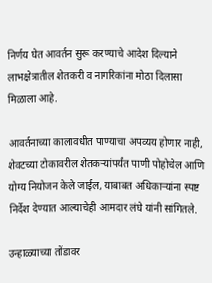निर्णय घेत आवर्तन सुरू करण्याचे आदेश दिल्याने लाभक्षेत्रातील शेतकरी व नागरिकांना मोठा दिलासा मिळाला आहे.

आवर्तनाच्या कालावधीत पाण्याचा अपव्यय होणार नाही, शेवटच्या टोकावरील शेतकऱ्यांपर्यंत पाणी पोहोचेल आणि योग्य नियोजन केले जाईल, याबाबत अधिकाऱ्यांना स्पष्ट निर्देश देण्यात आल्याचेही आमदार लंघे यांनी सांगितले.

उन्हाळ्याच्या तोंडावर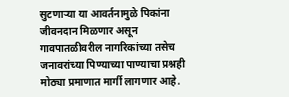सुटणाऱ्या या आवर्तनामुळे पिकांना जीवनदान मिळणार असून गावपातळीवरील नागरिकांच्या तसेच जनावरांच्या पिण्याच्या पाण्याचा प्रश्नही मोठ्या प्रमाणात मार्गी लागणार आहे.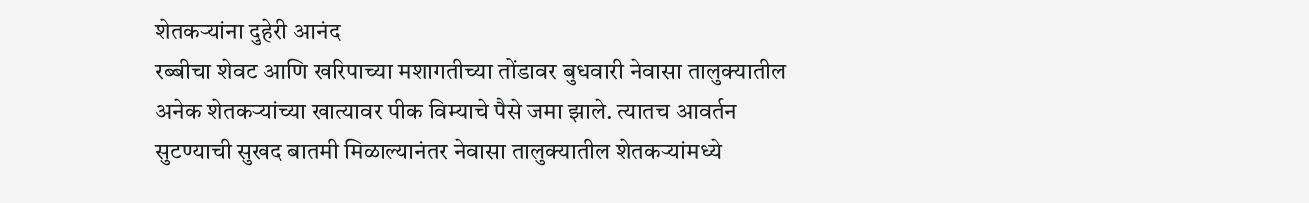शेतकऱ्यांना दुहेरी आनंद
रब्बीचा शेवट आणि खरिपाच्या मशागतीच्या तोंडावर बुधवारी नेवासा तालुक्यातील अनेक शेतकऱ्यांच्या खात्यावर पीक विम्याचे पैसे जमा झाले. त्यातच आवर्तन सुटण्याची सुखद बातमी मिळाल्यानंतर नेवासा तालुक्यातील शेतकऱ्यांमध्ये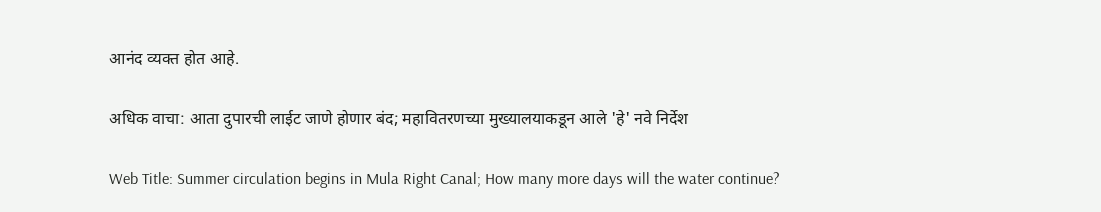आनंद व्यक्त होत आहे.

अधिक वाचा: आता दुपारची लाईट जाणे होणार बंद; महावितरणच्या मुख्यालयाकडून आले 'हे' नवे निर्देश

Web Title: Summer circulation begins in Mula Right Canal; How many more days will the water continue?